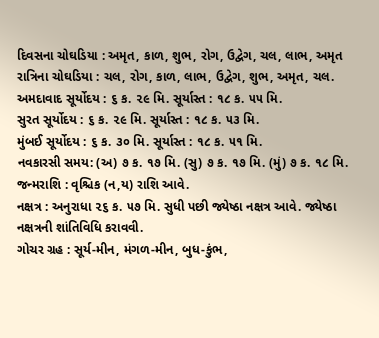દિવસના ચોઘડિયા : અમૃત, કાળ, શુભ, રોગ, ઉદ્વેગ, ચલ, લાભ, અમૃત
રાત્રિના ચોઘડિયા : ચલ, રોગ, કાળ, લાભ, ઉદ્વેગ, શુભ, અમૃત, ચલ.
અમદાવાદ સૂર્યોદય : ૬ ક. ૨૯ મિ. સૂર્યાસ્ત : ૧૮ ક. ૫૫ મિ.
સુરત સૂર્યોદય : ૬ ક. ૨૯ મિ. સૂર્યાસ્ત : ૧૮ ક. ૫૩ મિ.
મુંબઈ સૂર્યોદય : ૬ ક. ૩૦ મિ. સૂર્યાસ્ત : ૧૮ ક. ૫૧ મિ.
નવકારસી સમય: (અ) ૭ ક. ૧૭ મિ. (સુ) ૭ ક. ૧૭ મિ. (મું) ૭ ક. ૧૮ મિ.
જન્મરાશિ : વૃશ્ચિક (ન,ય) રાશિ આવે.
નક્ષત્ર : અનુરાધા ૨૬ ક. ૫૭ મિ. સુધી પછી જ્યેષ્ઠા નક્ષત્ર આવે. જ્યેષ્ઠા નક્ષત્રની શાંતિવિધિ કરાવવી.
ગોચર ગ્રહ : સૂર્ય-મીન, મંગળ-મીન, બુધ-કુંભ,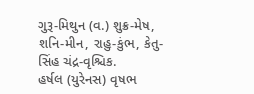ગુરૂ-મિથુન (વ.) શુક્ર-મેષ, શનિ-મીન, રાહુ-કુંભ, કેતુ-સિંહ ચંદ્ર-વૃશ્ચિક.
હર્ષલ (યુરેનસ) વૃષભ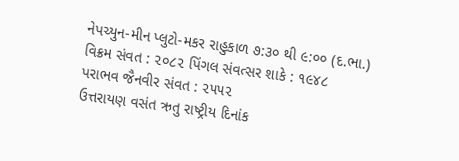નેપચ્યુન-મીન પ્લુટો-મકર રાહુકાળ ૭:૩૦ થી ૯:૦૦ (દ.ભા.)
વિક્રમ સંવત : ૨૦૮૨ પિંગલ સંવત્સર શાકે : ૧૯૪૮ પરાભવ જૈનવીર સંવત : ૨૫૫૨
ઉત્તરાયણ વસંત ઋતુ રાષ્ટ્રીય દિનાંક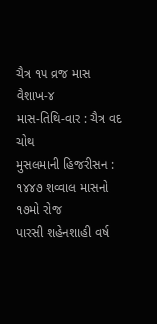ચૈત્ર ૧૫ વ્રજ માસ વૈશાખ-૪
માસ-તિથિ-વાર : ચૈત્ર વદ ચોથ
મુસલમાની હિજરીસન : ૧૪૪૭ શવ્વાલ માસનો ૧૭મો રોજ
પારસી શહેનશાહી વર્ષ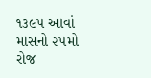૧૩૯૫ આવાં માસનો ૨૫મો રોજ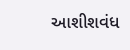આશીશવંધ